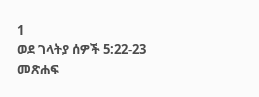1
ወደ ገላትያ ሰዎች 5:22-23
መጽሐፍ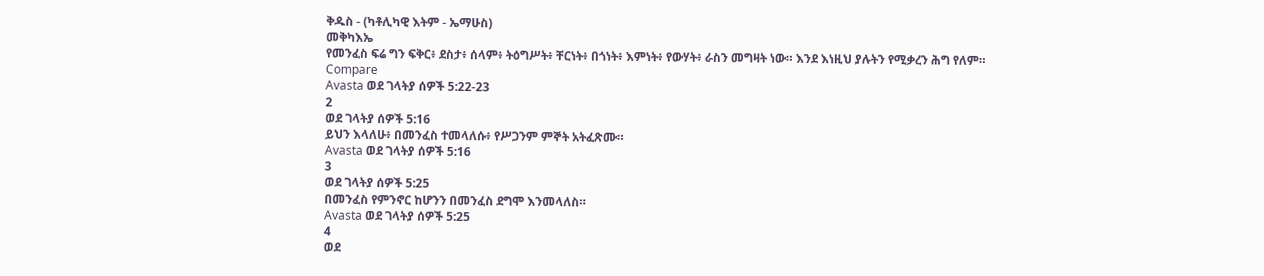ቅዱስ - (ካቶሊካዊ እትም - ኤማሁስ)
መቅካእኤ
የመንፈስ ፍሬ ግን ፍቅር፥ ደስታ፥ ሰላም፥ ትዕግሥት፥ ቸርነት፥ በጎነት፥ እምነት፥ የውሃት፥ ራስን መግዛት ነው። እንደ እነዚህ ያሉትን የሚቃረን ሕግ የለም።
Compare
Avasta ወደ ገላትያ ሰዎች 5:22-23
2
ወደ ገላትያ ሰዎች 5:16
ይህን እላለሁ፥ በመንፈስ ተመላለሱ፥ የሥጋንም ምኞት አትፈጽሙ።
Avasta ወደ ገላትያ ሰዎች 5:16
3
ወደ ገላትያ ሰዎች 5:25
በመንፈስ የምንኖር ከሆንን በመንፈስ ደግሞ እንመላለስ።
Avasta ወደ ገላትያ ሰዎች 5:25
4
ወደ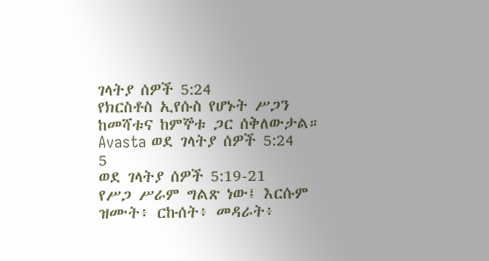ገላትያ ሰዎች 5:24
የክርስቶስ ኢየሱስ የሆኑት ሥጋን ከመሻቱና ከምኞቱ ጋር ሰቅለውታል።
Avasta ወደ ገላትያ ሰዎች 5:24
5
ወደ ገላትያ ሰዎች 5:19-21
የሥጋ ሥራም ግልጽ ነው፤ እርሱም ዝሙት፥ ርኩሰት፥ መዳራት፥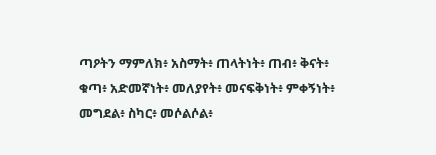ጣዖትን ማምለክ፥ አስማት፥ ጠላትነት፥ ጠብ፥ ቅናት፥ ቁጣ፥ አድመኛነት፥ መለያየት፥ መናፍቅነት፥ ምቀኝነት፥ መግደል፥ ስካር፥ መሶልሶል፥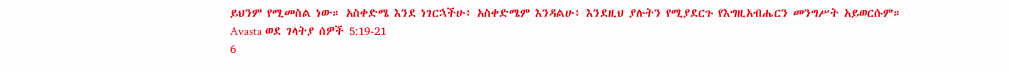ይህንም የሚመስል ነው። አስቀድሜ እንደ ነገርኋችሁ፥ አስቀድሜም እንዳልሁ፥ እንደዚህ ያሉትን የሚያደርጉ የእግዚአብሔርን መንግሥት አይወርሱም።
Avasta ወደ ገላትያ ሰዎች 5:19-21
6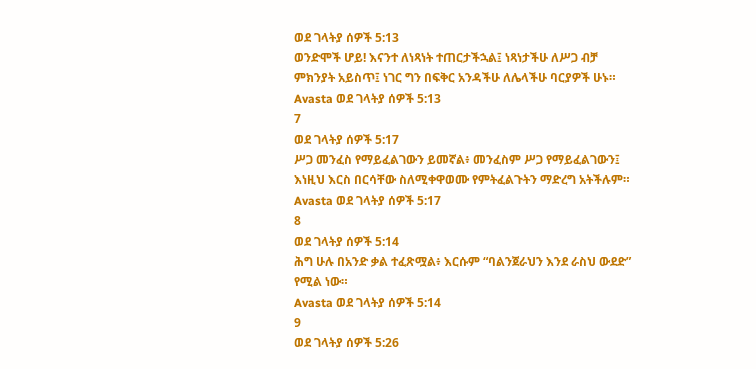ወደ ገላትያ ሰዎች 5:13
ወንድሞች ሆይ! እናንተ ለነጻነት ተጠርታችኋል፤ ነጻነታችሁ ለሥጋ ብቻ ምክንያት አይስጥ፤ ነገር ግን በፍቅር አንዳችሁ ለሌላችሁ ባርያዎች ሁኑ።
Avasta ወደ ገላትያ ሰዎች 5:13
7
ወደ ገላትያ ሰዎች 5:17
ሥጋ መንፈስ የማይፈልገውን ይመኛል፥ መንፈስም ሥጋ የማይፈልገውን፤ እነዚህ እርስ በርሳቸው ስለሚቀዋወሙ የምትፈልጉትን ማድረግ አትችሉም።
Avasta ወደ ገላትያ ሰዎች 5:17
8
ወደ ገላትያ ሰዎች 5:14
ሕግ ሁሉ በአንድ ቃል ተፈጽሟል፥ እርሱም “ባልንጀራህን እንደ ራስህ ውደድ” የሚል ነው።
Avasta ወደ ገላትያ ሰዎች 5:14
9
ወደ ገላትያ ሰዎች 5:26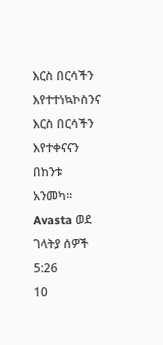እርስ በርሳችን እየተተነኳኮስንና እርስ በርሳችን እየተቀናናን በከንቱ አንመካ።
Avasta ወደ ገላትያ ሰዎች 5:26
10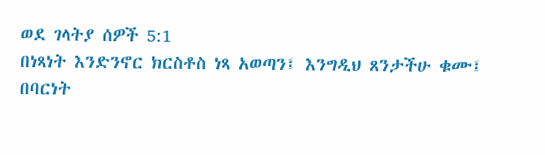ወደ ገላትያ ሰዎች 5:1
በነጻነት እንድንኖር ክርስቶስ ነጻ አወጣን፤ እንግዲህ ጸንታችሁ ቁሙ፤ በባርነት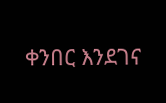ቀንበር እንደገና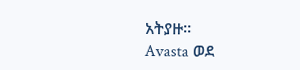አትያዙ።
Avasta ወደ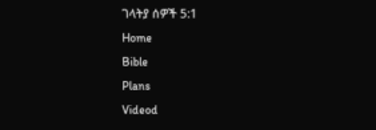ገላትያ ሰዎች 5:1
Home
Bible
Plans
Videod